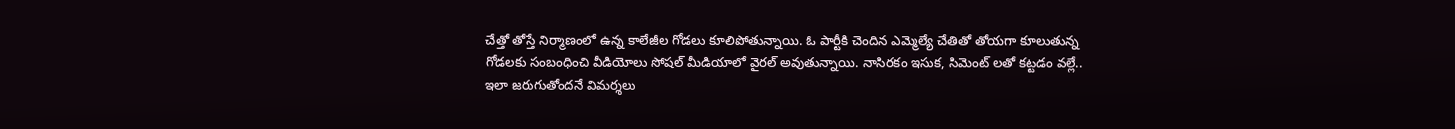చేత్తో తోస్తే నిర్మాణంలో ఉన్న కాలేజీల గోడలు కూలిపోతున్నాయి. ఓ పార్టీకి చెందిన ఎమ్మెల్యే చేతితో తోయగా కూలుతున్న గోడలకు సంబంధించి వీడియోలు సోషల్ మీడియాలో వైరల్ అవుతున్నాయి. నాసిరకం ఇసుక, సిమెంట్ లతో కట్టడం వల్లే.. ఇలా జరుగుతోందనే విమర్శలు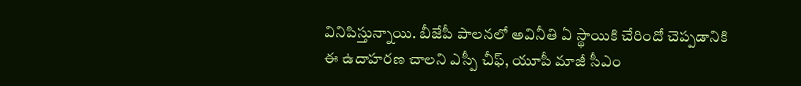వినిపిస్తున్నాయి. బీజేపీ పాలనలో అవినీతి ఏ స్థాయికి చేరిందో చెప్పడానికి ఈ ఉదాహరణ చాలని ఎస్పీ చీఫ్, యూపీ మాజీ సీఎం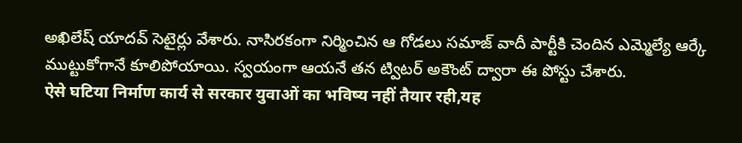అఖిలేష్ యాదవ్ సెటైర్లు వేశారు. నాసిరకంగా నిర్మించిన ఆ గోడలు సమాజ్ వాదీ పార్టీకి చెందిన ఎమ్మెల్యే ఆర్కే ముట్టుకోగానే కూలిపోయాయి. స్వయంగా ఆయనే తన ట్విటర్ అకౌంట్ ద్వారా ఈ పోస్టు చేశారు.
ऐसे घटिया निर्माण कार्य से सरकार युवाओं का भविष्य नहीं तैयार रही,यह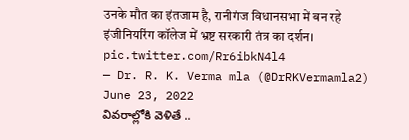उनके मौत का इंतजाम है, रानीगंज विधानसभा में बन रहे इंजीनियरिंग कॉलेज में भ्रष्ट सरकारी तंत्र का दर्शन। pic.twitter.com/Rr6ibkN4l4
— Dr. R. K. Verma mla (@DrRKVermamla2) June 23, 2022
వివరాల్లోకి వెళితే ..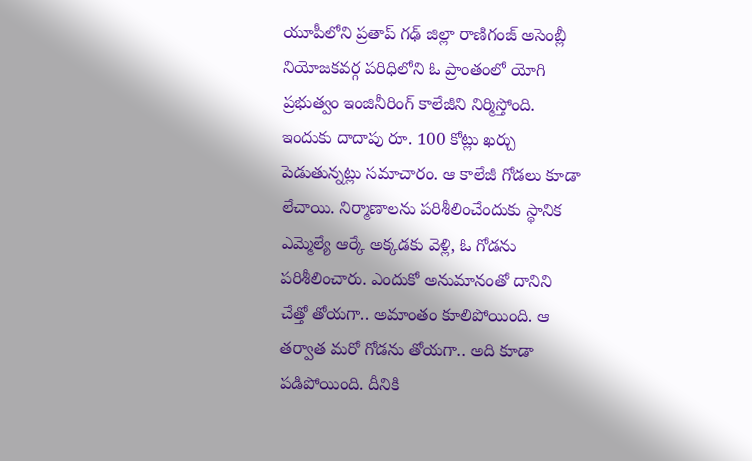యూపీలోని ప్రతాప్ గఢ్ జిల్లా రాణిగంజ్ అసెంబ్లీ నియోజకవర్గ పరిధిలోని ఓ ప్రాంతంలో యోగి ప్రభుత్వం ఇంజినీరింగ్ కాలేజీని నిర్మిస్తోంది. ఇందుకు దాదాపు రూ. 100 కోట్లు ఖర్చు పెడుతున్నట్లు సమాచారం. ఆ కాలేజీ గోడలు కూడా లేచాయి. నిర్మాణాలను పరిశీలించేందుకు స్థానిక ఎమ్మెల్యే ఆర్కే అక్కడకు వెళ్లి, ఓ గోడను పరిశీలించారు. ఎందుకో అనుమానంతో దానిని చేత్తో తోయగా.. అమాంతం కూలిపోయింది. ఆ తర్వాత మరో గోడను తోయగా.. అది కూడా పడిపోయింది. దీనికి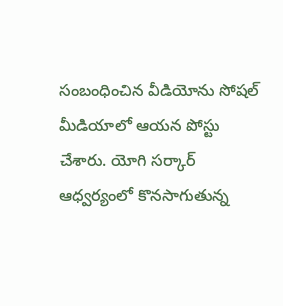సంబంధించిన వీడియోను సోషల్ మీడియాలో ఆయన పోస్టు చేశారు. యోగి సర్కార్ ఆధ్వర్యంలో కొనసాగుతున్న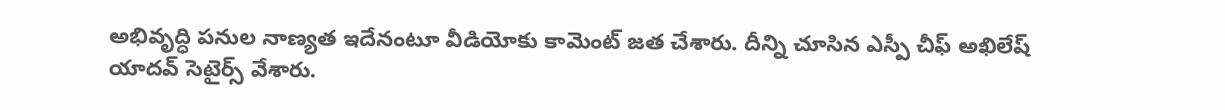అభివృద్ధి పనుల నాణ్యత ఇదేనంటూ వీడియోకు కామెంట్ జత చేశారు. దీన్ని చూసిన ఎస్పీ చీఫ్ అఖిలేష్ యాదవ్ సెటైర్స్ వేశారు.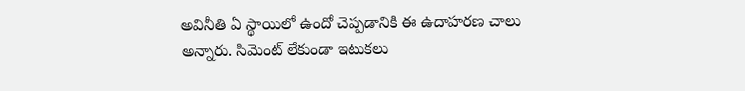అవినీతి ఏ స్థాయిలో ఉందో చెప్పడానికి ఈ ఉదాహరణ చాలు అన్నారు. సిమెంట్ లేకుండా ఇటుకలు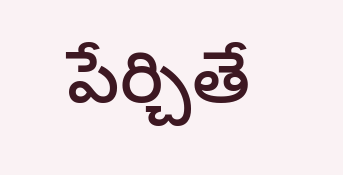పేర్చితే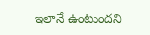ఇలానే ఉంటుందని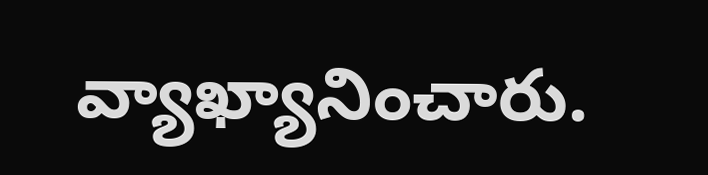వ్యాఖ్యానించారు.